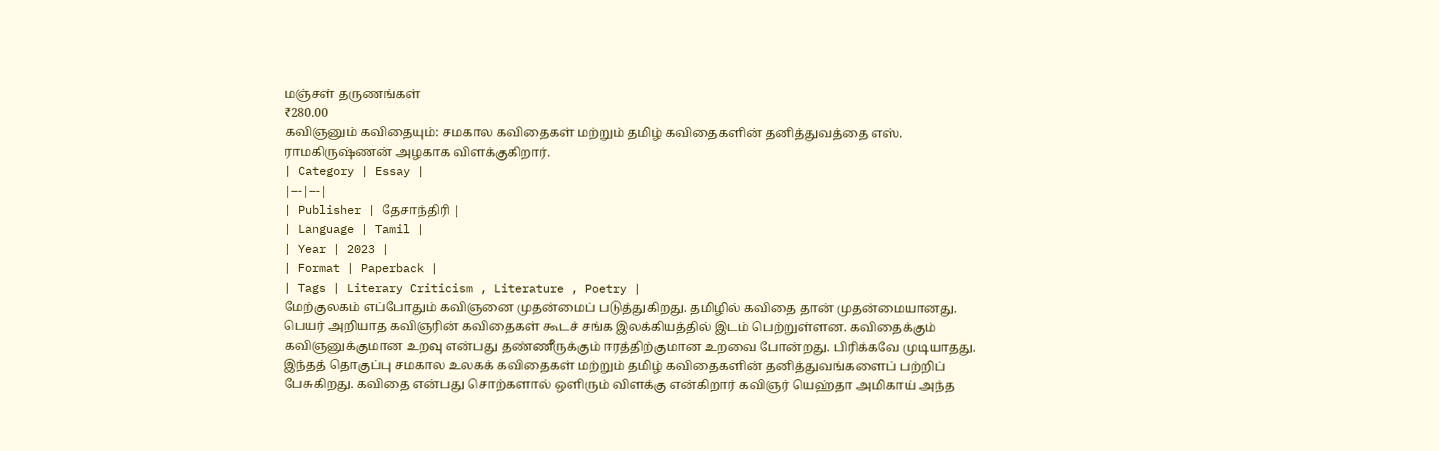மஞ்சள் தருணங்கள்
₹280.00
கவிஞனும் கவிதையும்: சமகால கவிதைகள் மற்றும் தமிழ் கவிதைகளின் தனித்துவத்தை எஸ். ராமகிருஷ்ணன் அழகாக விளக்குகிறார்.
| Category | Essay |
|---|---|
| Publisher | தேசாந்திரி |
| Language | Tamil |
| Year | 2023 |
| Format | Paperback |
| Tags | Literary Criticism , Literature , Poetry |
மேற்குலகம் எப்போதும் கவிஞனை முதன்மைப் படுத்துகிறது. தமிழில் கவிதை தான் முதன்மையானது. பெயர் அறியாத கவிஞரின் கவிதைகள் கூடச் சங்க இலக்கியத்தில் இடம் பெற்றுள்ளன. கவிதைக்கும் கவிஞனுக்குமான உறவு என்பது தண்ணீருக்கும் ஈரத்திற்குமான உறவை போன்றது. பிரிக்கவே முடியாதது. இந்தத் தொகுப்பு சமகால உலகக் கவிதைகள் மற்றும் தமிழ் கவிதைகளின் தனித்துவங்களைப் பற்றிப் பேசுகிறது. கவிதை என்பது சொற்களால் ஒளிரும் விளக்கு என்கிறார் கவிஞர் யெஹ்தா அமிகாய் அந்த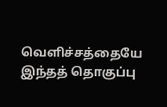வெளிச்சத்தையே இந்தத் தொகுப்பு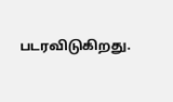படரவிடுகிறது.